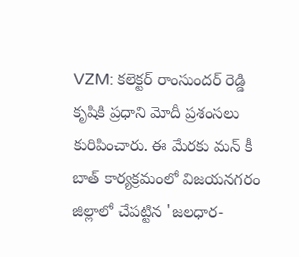VZM: కలెక్టర్ రాంసుందర్ రెడ్డి కృషికి ప్రధాని మోదీ ప్రశంసలు కురిపించారు. ఈ మేరకు మన్ కీ బాత్ కార్యక్రమంలో విజయనగరం జిల్లాలో చేపట్టిన 'జలధార-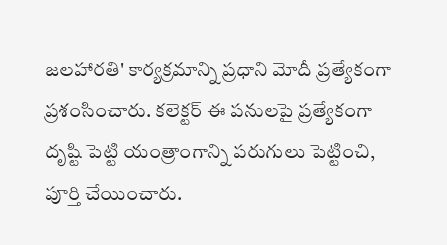జలహారతి' కార్యక్రమాన్ని ప్రధాని మోదీ ప్రత్యేకంగా ప్రశంసించారు. కలెక్టర్ ఈ పనులపై ప్రత్యేకంగా దృష్టి పెట్టి యంత్రాంగాన్ని పరుగులు పెట్టించి, పూర్తి చేయించారు.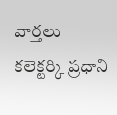వార్తలు
కలెక్టర్కి ప్రధాని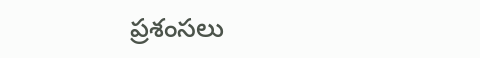ప్రశంసలు